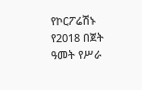የኮርፖሬሽኑ የ2018 በጀት ዓመት የሥራ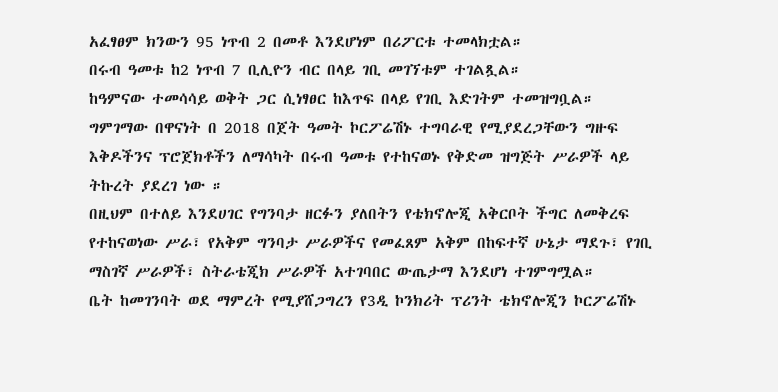አፈፃፀም ክንውን 95 ነጥብ 2 በመቶ እንደሆነም በሪፖርቱ ተመላክቷል።
በሩብ ዓመቱ ከ2 ነጥብ 7 ቢሊዮን ብር በላይ ገቢ መገኘቱም ተገልጿል።
ከዓምናው ተመሳሳይ ወቅት ጋር ሲነፃፀር ከእጥፍ በላይ የገቢ እድገትም ተመዝግቧል።
ግምገማው በዋናነት በ 2018 በጀት ዓመት ኮርፖሬሽኑ ተግባራዊ የሚያደረጋቸውን ግዙፍ እቅዶችንና ፕሮጀክቶችን ለማሳካት በሩብ ዓመቱ የተከናወኑ የቅድመ ዝግጅት ሥራዎች ላይ ትኩረት ያደረገ ነው ።
በዚህም በተለይ እንደሀገር የግንባታ ዘርፉን ያለበትን የቴክኖሎጂ አቅርቦት ችግር ለመቅረፍ የተከናወነው ሥራ፣ የአቅም ግንባታ ሥራዎችና የመፈጸም አቅም በከፍተኛ ሁኔታ ማደጉ፣ የገቢ ማስገኛ ሥራዎች፣ ስትራቴጂክ ሥራዎች አተገባበር ውጤታማ እንደሆነ ተገምግሟል።
ቤት ከመገንባት ወደ ማምረት የሚያሸጋግረን የ3ዲ ኮንክሪት ፕሪንት ቴክኖሎጂን ኮርፖሬሽኑ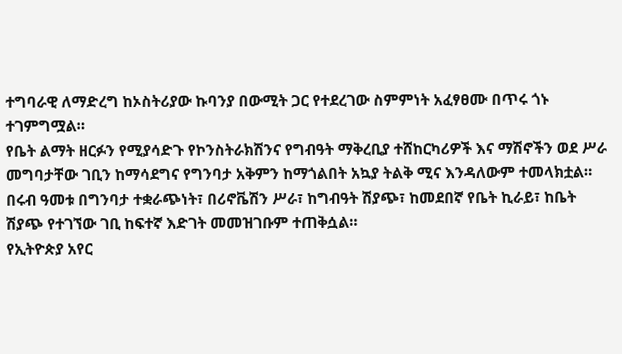ተግባራዊ ለማድረግ ከኦስትሪያው ኩባንያ በውሚት ጋር የተደረገው ስምምነት አፈፃፀሙ በጥሩ ጎኑ ተገምግሟል።
የቤት ልማት ዘርፉን የሚያሳድጉ የኮንስትራክሽንና የግብዓት ማቅረቢያ ተሸከርካሪዎች እና ማሽኖችን ወደ ሥራ መግባታቸው ገቢን ከማሳደግና የግንባታ አቅምን ከማጎልበት አኳያ ትልቅ ሚና እንዳለውም ተመላክቷል።
በሩብ ዓመቱ በግንባታ ተቋራጭነት፣ በሪኖቬሽን ሥራ፣ ከግብዓት ሽያጭ፣ ከመደበኛ የቤት ኪራይ፣ ከቤት ሽያጭ የተገኘው ገቢ ከፍተኛ እድገት መመዝገቡም ተጠቅሷል።
የኢትዮጵያ አየር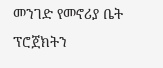መንገድ የመኖሪያ ቤት ፕሮጀክትን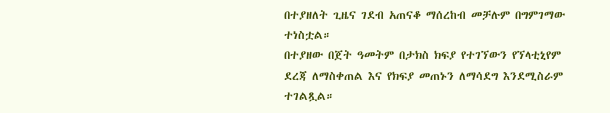በተያዘለት ጊዜና ገደብ አጠናቆ ማሰረከብ መቻሉም በግምገማው ተነስቷል።
በተያዘው በጀት ዓመትም በታክስ ክፍያ የተገኘውን የኘላቲኒየም ደረጃ ለማስቀጠል እና የክፍያ መጠኑን ለማሳደግ እንደሚስራም ተገልጿል።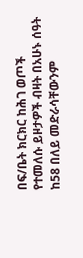በፍ/ቤት ክርክር ከሕገ ወጦች የተመለሱ ይዞታዎች ብዛት በአሁኑ ሰዓት ከ58 በለይ መድራሳቸውንም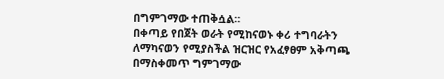በግምገማው ተጠቅሷል።
በቀጣይ የበጀት ወራት የሚከናወኑ ቀሪ ተግባራትን ለማካናወን የሚያስችል ዝርዝር የአፈፃፀም አቅጣጫ በማስቀመጥ ግምገማው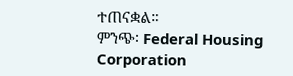ተጠናቋል።
ምንጭ፡ Federal Housing Corporation